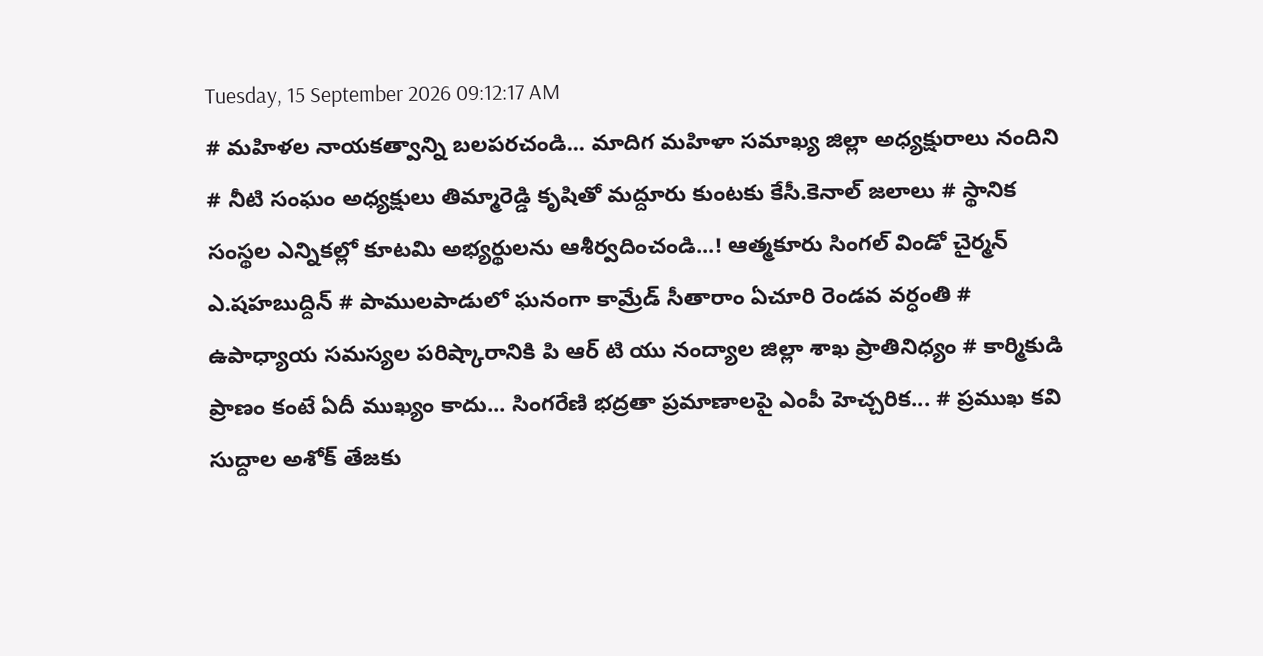Tuesday, 15 September 2026 09:12:17 AM
# మహిళల నాయకత్వాన్ని బలపరచండి... మాదిగ మహిళా సమాఖ్య జిల్లా అధ్యక్షురాలు నందిని # నీటి సంఘం అధ్యక్షులు తిమ్మారెడ్డి కృషితో మద్దూరు కుంటకు కేసీ.కెనాల్ జలాలు # స్థానిక సంస్థల ఎన్నికల్లో కూటమి అభ్యర్థులను ఆశీర్వదించండి...! ఆత్మకూరు సింగల్ విండో చైర్మన్ ఎ.షహబుద్దిన్ # పాములపాడులో ఘనంగా కామ్రేడ్ సీతారాం ఏచూరి రెండవ వర్ధంతి # ఉపాధ్యాయ సమస్యల పరిష్కారానికి పి ఆర్ టి యు నంద్యాల జిల్లా శాఖ ప్రాతినిధ్యం # కార్మికుడి ప్రాణం కంటే ఏదీ ముఖ్యం కాదు... సింగరేణి భద్రతా ప్రమాణాలపై ఎంపీ హెచ్చరిక... # ప్రముఖ కవి సుద్దాల అశోక్ తేజకు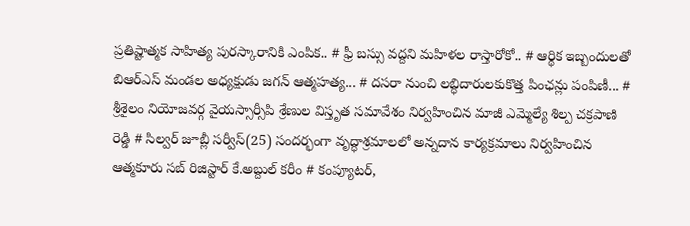ప్రతిష్టాత్మక సాహిత్య పురస్కారానికి ఎంపిక.. # ఫ్రీ బస్సు వద్దని మహిళల రాస్తారోకో.. # ఆర్థిక ఇబ్బందులతో బిఆర్ఎస్ మండల అధ్యక్షుడు జగన్ ఆత్మహత్య... # దసరా నుంచి లబ్ధిదారులకుకొత్త పింఛన్లు పంపిణీ... # శ్రీశైలం నియోజవర్గ వైయస్సార్సీపి శ్రేణుల విస్తృత సమావేశం నిర్వహించిన మాజీ ఎమ్మెల్యే శిల్ప చక్రపాణి రెడ్డి # సిల్వర్ జూబ్లీ సర్వీస్(25) సందర్భంగా వృద్ధాశ్రమాలలో అన్నదాన కార్యక్రమాలు నిర్వహించిన ఆత్మకూరు సబ్ రిజిస్టార్ కే.అబ్దుల్ కరీం # కంప్యూటర్,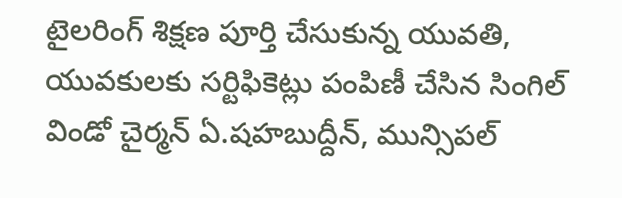టైలరింగ్ శిక్షణ పూర్తి చేసుకున్న యువతి, యువకులకు సర్టిఫికెట్లు పంపిణీ చేసిన సింగిల్ విండో చైర్మన్ ఏ.షహబుద్దీన్, మున్సిపల్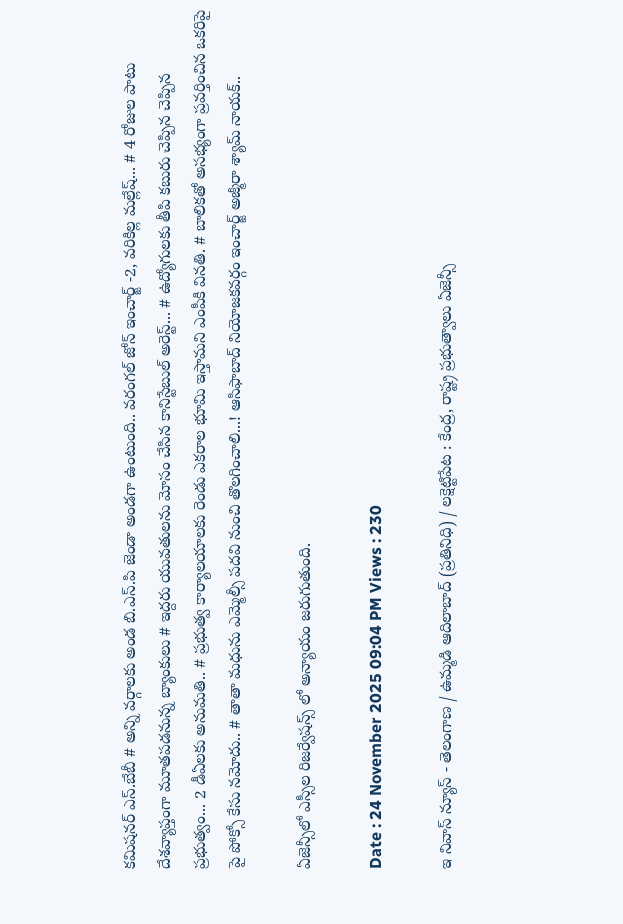కమిషనర్ ఎస్.బేబీ # అన్ని వర్గాలకు అండ బి.ఎస్.పి జెండా అండగా ఉంటుంది.. వరంగల్ జోన్ ఇంచార్జ్ -2, వరికిల్ల మల్లేష్... # 4 రోజుల పాటు దేశవ్యాప్తంగా మూతపడనున్న బ్యాంకులు # ఇద్దరు యువతులను మోసం చేసిన కానిస్టేబుల్ అరెస్ట్... # ఉద్యోగులకు తీపి కబురు చెప్పిన చెప్పిన ప్రభుత్వం... 2 డీఏలకు అనుమతి.. # ప్రభుత్వ కార్యాలయాలకు రెండు ఎకరాల భూమి ఇస్తామని ఎంపీకి వినతి. # బాలికతో అసభ్యంగా ప్రవర్తించిన ఒకరిపై పై పోక్సో కేసు నమోదు.. # తాతా మధును ఎమ్మెల్సీ పదవి నుంచి తొలగించాలి...! ఆసిఫాబాద్ నియోజకవర్గం ఇంచార్జ్ అజ్మీరా శ్యామ్ నాయక్..

ఏజెన్సీలో ఎస్సీల రిజర్వేషన్స్ లో అన్యాయం జరుగుతుంది.

Date : 24 November 2025 09:04 PM Views : 230

ఇ నివాస్ న్యూస్ - తెలంగాణ / ఉమ్మడి ఆదిలాబాద్ (ప్రతినిధి) / లక్షెట్టిపేట : కేంద్ర, రాష్ట్ర ప్రభుత్వాలు ఏజెన్సీ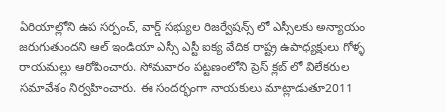ఏరియాల్లోని ఉప సర్పంచ్, వార్డ్ సభ్యుల రిజర్వేషన్స్ లో ఎస్సీలకు అన్యాయం జరుగుతుందని ఆల్ ఇండియా ఎస్సీ ఎస్టీ ఐక్య వేదిక రాష్ట్ర ఉపాధ్యక్షులు గోళ్ళ రాయమల్లు ఆరోపించారు. సోమవారం పట్టణంలోని ప్రెస్ క్లబ్ లో విలేకరుల సమావేశం నిర్వహించారు. ఈ సందర్భంగా నాయకులు మాట్లాడుతూ2011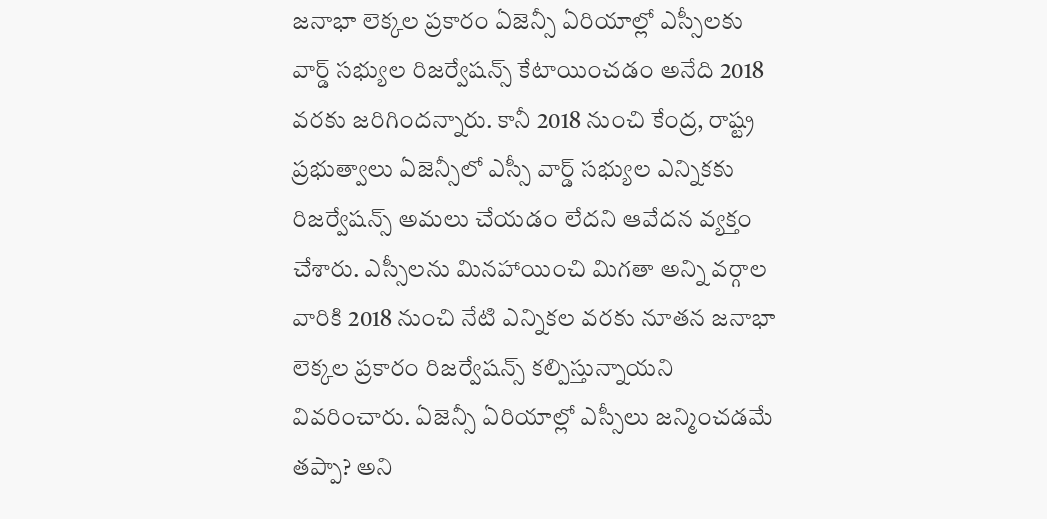జనాభా లెక్కల ప్రకారం ఏజెన్సీ ఏరియాల్లో ఎస్సీలకు వార్డ్ సభ్యుల రిజర్వేషన్స్ కేటాయించడం అనేది 2018 వరకు జరిగిందన్నారు. కానీ 2018 నుంచి కేంద్ర, రాష్ట్ర ప్రభుత్వాలు ఏజెన్సీలో ఎస్సీ వార్డ్ సభ్యుల ఎన్నికకు రిజర్వేషన్స్ అమలు చేయడం లేదని ఆవేదన వ్యక్తం చేశారు. ఎస్సీలను మినహాయించి మిగతా అన్ని వర్గాల వారికి 2018 నుంచి నేటి ఎన్నికల వరకు నూతన జనాభా లెక్కల ప్రకారం రిజర్వేషన్స్ కల్పిస్తున్నాయని వివరించారు. ఏజెన్సీ ఏరియాల్లో ఎస్సీలు జన్మించడమే తప్పా? అని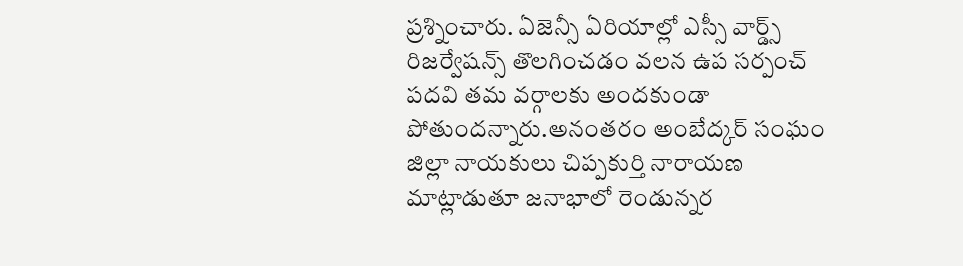ప్రశ్నించారు. ఏజెన్సీ ఏరియాల్లో ఎస్సీ వార్డ్స్ రిజర్వేషన్స్ తొలగించడం వలన ఉప సర్పంచ్ పదవి తమ వర్గాలకు అందకుండా పోతుందన్నారు.అనంతరం అంబేద్కర్ సంఘం జిల్లా నాయకులు చిప్పకుర్తి నారాయణ మాట్లాడుతూ జనాభాలో రెండున్నర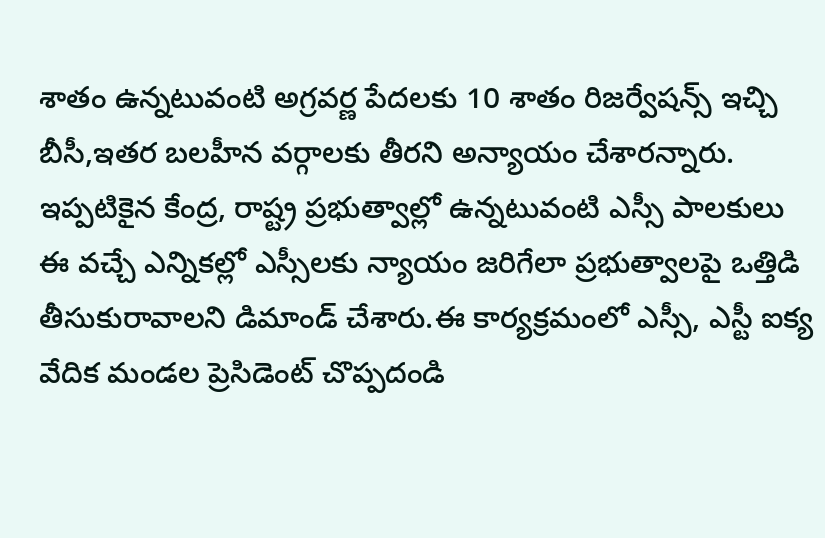శాతం ఉన్నటువంటి అగ్రవర్ణ పేదలకు 10 శాతం రిజర్వేషన్స్ ఇచ్చి బీసీ,ఇతర బలహీన వర్గాలకు తీరని అన్యాయం చేశారన్నారు. ఇప్పటికైన కేంద్ర, రాష్ట్ర ప్రభుత్వాల్లో ఉన్నటువంటి ఎస్సీ పాలకులు ఈ వచ్చే ఎన్నికల్లో ఎస్సీలకు న్యాయం జరిగేలా ప్రభుత్వాలపై ఒత్తిడి తీసుకురావాలని డిమాండ్ చేశారు.ఈ కార్యక్రమంలో ఎస్సీ, ఎస్టీ ఐక్య వేదిక మండల ప్రెసిడెంట్ చొప్పదండి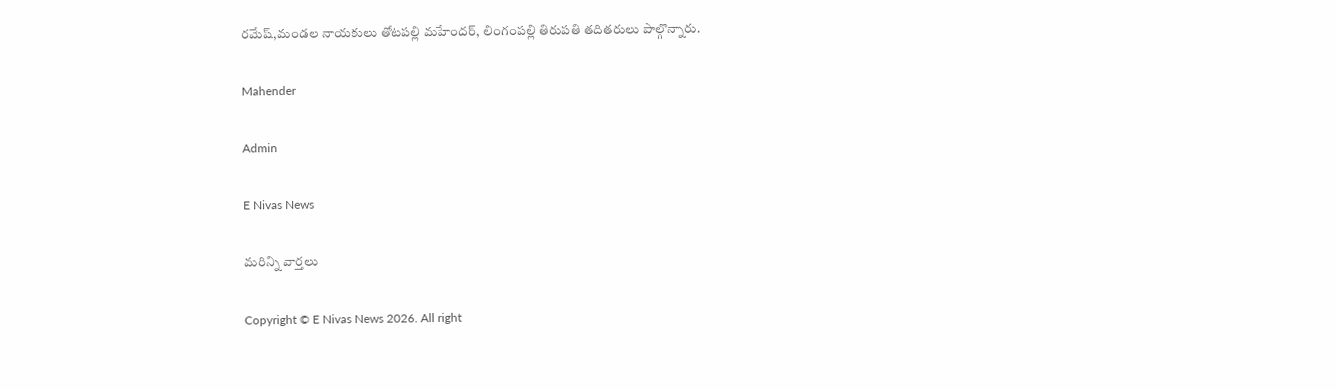రమేష్,మండల నాయకులు తోటపల్లి మహేందర్, లింగంపల్లి తిరుపతి తదితరులు పాల్గొన్నారు.

Mahender

Admin

E Nivas News

మరిన్ని వార్తలు

Copyright © E Nivas News 2026. All right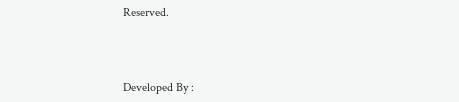Reserved.



Developed By :